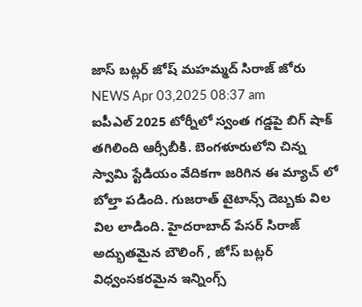జాస్ బట్లర్ జోష్ మహమ్మద్ సిరాజ్ జోరు
NEWS Apr 03,2025 08:37 am
ఐపీఎల్ 2025 టోర్నీలో స్వంత గడ్డపై బిగ్ షాక్ తగిలింది ఆర్సీబీకి. బెంగళూరులోని చిన్న స్వామి స్టేడియం వేదికగా జరిగిన ఈ మ్యాచ్ లో బోల్తా పడింది. గుజరాత్ టైటాన్స్ దెబ్బకు విల విల లాడింది. హైదరాబాద్ పేసర్ సిరాజ్ అద్భుతమైన బౌలింగ్ , జోస్ బట్లర్ విధ్వంసకరమైన ఇన్నింగ్స్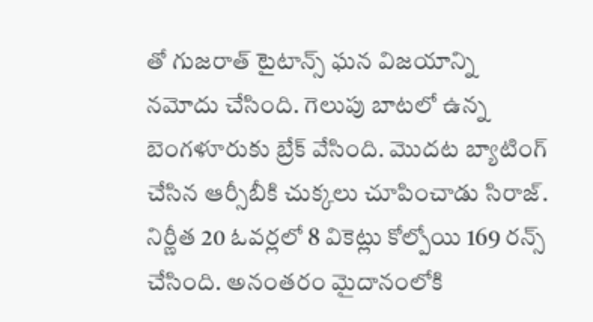తో గుజరాత్ టైటాన్స్ ఘన విజయాన్ని నమోదు చేసింది. గెలుపు బాటలో ఉన్న బెంగళూరుకు బ్రేక్ వేసింది. మొదట బ్యాటింగ్ చేసిన ఆర్సీబీకి చుక్కలు చూపించాడు సిరాజ్. నిర్ణీత 20 ఓవర్లలో 8 వికెట్లు కోల్పోయి 169 రన్స్ చేసింది. అనంతరం మైదానంలోకి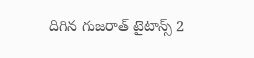దిగిన గుజరాత్ టైటాన్స్ 2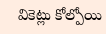వికెట్లు కోల్పోయి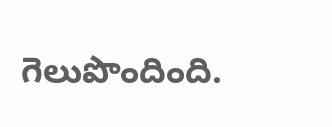గెలుపొందింది.